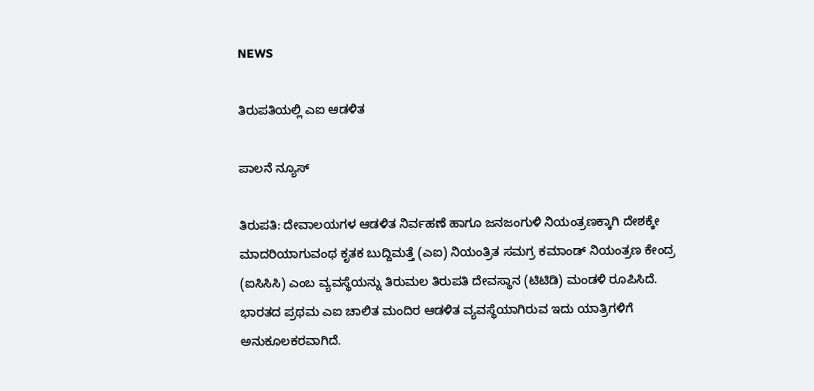NEWS

ತಿರುಪತಿಯಲ್ಲಿ ಎಐ ಆಡಳಿತ

ಪಾಲನೆ ನ್ಯೂಸ್

ತಿರುಪತಿ: ದೇವಾಲಯಗಳ ಆಡಳಿತ ನಿರ್ವಹಣೆ ಹಾಗೂ ಜನಜಂಗುಳಿ ನಿಯಂತ್ರಣಕ್ಕಾಗಿ ದೇಶಕ್ಕೇ ಮಾದರಿಯಾಗುವಂಥ ಕೃತಕ ಬುದ್ದಿಮತ್ತೆ (ಎಐ) ನಿಯಂತ್ರಿತ ಸಮಗ್ರ ಕಮಾಂಡ್ ನಿಯಂತ್ರಣ ಕೇಂದ್ರ (ಐಸಿಸಿಸಿ) ಎಂಬ ವ್ಯವಸ್ಥೆಯನ್ನು ತಿರುಮಲ ತಿರುಪತಿ ದೇವಸ್ಥಾನ (ಟಿಟಿಡಿ) ಮಂಡಳಿ ರೂಪಿಸಿದೆ. ಭಾರತದ ಪ್ರಥಮ ಎಐ ಚಾಲಿತ ಮಂದಿರ ಆಡಳಿತ ವ್ಯವಸ್ಥೆಯಾಗಿರುವ ಇದು ಯಾತ್ರಿಗಳಿಗೆ ಅನುಕೂಲಕರವಾಗಿದೆ.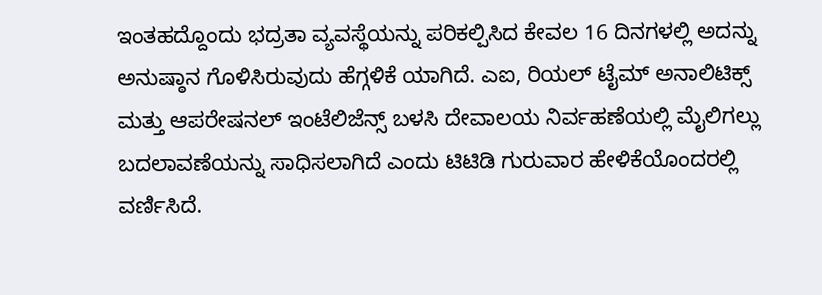ಇಂತಹದ್ದೊಂದು ಭದ್ರತಾ ವ್ಯವಸ್ಥೆಯನ್ನು ಪರಿಕಲ್ಪಿಸಿದ ಕೇವಲ 16 ದಿನಗಳಲ್ಲಿ ಅದನ್ನು ಅನುಷ್ಠಾನ ಗೊಳಿಸಿರುವುದು ಹೆಗ್ಗಳಿಕೆ ಯಾಗಿದೆ. ಎಐ, ರಿಯಲ್ ಟೈಮ್ ಅನಾಲಿಟಿಕ್ಸ್ ಮತ್ತು ಆಪರೇಷನಲ್ ಇಂಟೆಲಿಜೆನ್ಸ್ ಬಳಸಿ ದೇವಾಲಯ ನಿರ್ವಹಣೆಯಲ್ಲಿ ಮೈಲಿಗಲ್ಲು ಬದಲಾವಣೆಯನ್ನು ಸಾಧಿಸಲಾಗಿದೆ ಎಂದು ಟಿಟಿಡಿ ಗುರುವಾರ ಹೇಳಿಕೆಯೊಂದರಲ್ಲಿ ವರ್ಣಿಸಿದೆ.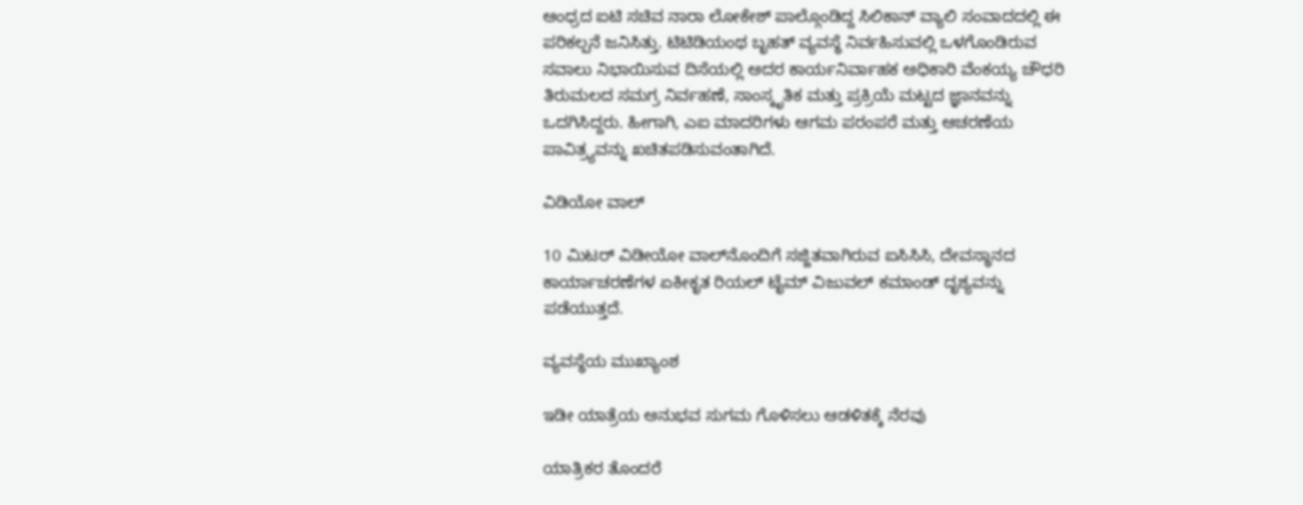ಆಂಧ್ರದ ಐಟಿ ಸಚಿವ ನಾರಾ ಲೋಕೇಶ್ ಪಾಲ್ಗೊಂಡಿದ್ದ ಸಿಲಿಕಾನ್ ವ್ಯಾಲಿ ಸಂವಾದದಲ್ಲಿ ಈ ಪರಿಕಲ್ಪನೆ ಜನಿಸಿತ್ತು. ಟಿಟಿಡಿಯಂಥ ಬೃಹತ್ ವ್ಯವಸ್ಥೆ ನಿರ್ವಹಿಸುವಲ್ಲಿ ಒಳಗೊಂಡಿರುವ ಸವಾಲು ನಿಭಾಯಿಸುವ ದಿಸೆಯಲ್ಲಿ ಅದರ ಕಾರ್ಯನಿರ್ವಾಹಕ ಅಧಿಕಾರಿ ವೆಂಕಯ್ಯ ಚೌಧರಿ ತಿರುಮಲದ ಸಮಗ್ರ ನಿರ್ವಹಣೆ, ಸಾಂಸ್ಕೃತಿಕ ಮತ್ತು ಪ್ರಕ್ರಿಯೆ ಮಟ್ಟದ ಜ್ಞಾನವನ್ನು ಒದಗಿಸಿದ್ದರು. ಹೀಗಾಗಿ, ಎಐ ಮಾದರಿಗಳು ಆಗಮ ಪರಂಪರೆ ಮತ್ತು ಆಚರಣೆಯ ಪಾವಿತ್ರ್ಯವನ್ನು ಖಚಿತಪಡಿಸುವಂತಾಗಿದೆ.

ವಿಡಿಯೋ ವಾಲ್

10 ಮಿಟರ್‌ ವಿಡೀಯೋ ವಾಲ್‌ನೊಂದಿಗೆ ಸಜ್ಜಿತವಾಗಿರುವ ಐಸಿಸಿಸಿ, ದೇವಸ್ಥಾನದ ಕಾರ್ಯಾಚರಣೆಗಳ ಏಕೀಕೃತ ರಿಯಲ್ ಟೈಮ್ ವಿಜುವಲ್‌ ಕಮಾಂಡ್ ದೃಶ್ಯವನ್ನು ಪಡೆಯುತ್ತದೆ.

ವ್ಯವಸ್ಥೆಯ ಮುಖ್ಯಾಂಶ

ಇಡೀ ಯಾತ್ರೆಯ ಅನುಭವ ಸುಗಮ ಗೊಳಿಸಲು ಆಡಳಿತಕ್ಕೆ ನೆರವು

ಯಾತ್ರಿಕರ ತೊಂದರೆ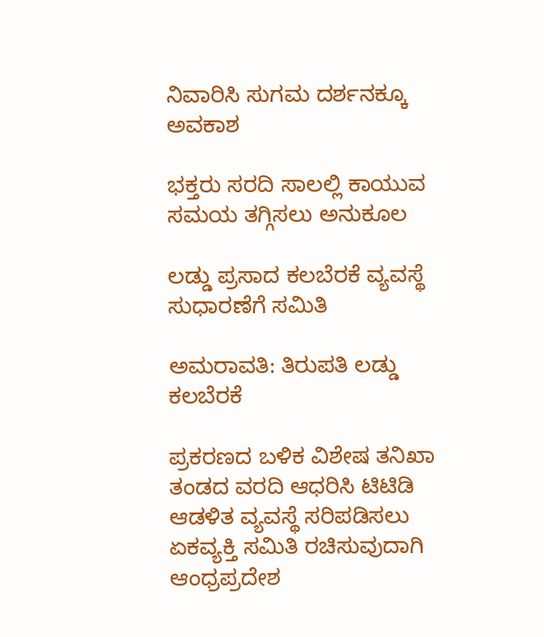ನಿವಾರಿಸಿ ಸುಗಮ ದರ್ಶನಕ್ಕೂ ಅವಕಾಶ

ಭಕ್ತರು ಸರದಿ ಸಾಲಲ್ಲಿ ಕಾಯುವ ಸಮಯ ತಗ್ಗಿಸಲು ಅನುಕೂಲ

ಲಡ್ಡು ಪ್ರಸಾದ ಕಲಬೆರಕೆ ವ್ಯವಸ್ಥೆ ಸುಧಾರಣೆಗೆ ಸಮಿತಿ

ಅಮರಾವತಿ: ತಿರುಪತಿ ಲಡ್ಡು ಕಲಬೆರಕೆ

ಪ್ರಕರಣದ ಬಳಿಕ ವಿಶೇಷ ತನಿಖಾ ತಂಡದ ವರದಿ ಆಧರಿಸಿ ಟಿಟಿಡಿ ಆಡಳಿತ ವ್ಯವಸ್ಥೆ ಸರಿಪಡಿಸಲು ಏಕವ್ಯಕ್ತಿ ಸಮಿತಿ ರಚಿಸುವುದಾಗಿ ಆಂಧ್ರಪ್ರದೇಶ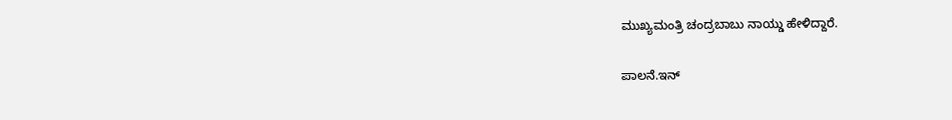ಮುಖ್ಯಮಂತ್ರಿ ಚಂದ್ರಬಾಬು ನಾಯ್ಡು ಹೇಳಿದ್ದಾರೆ.

ಪಾಲನೆ.ಇನ್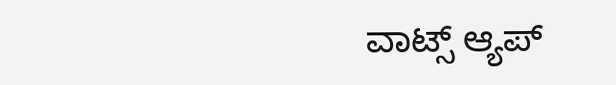ವಾಟ್ಸ್ ಆ್ಯಪ್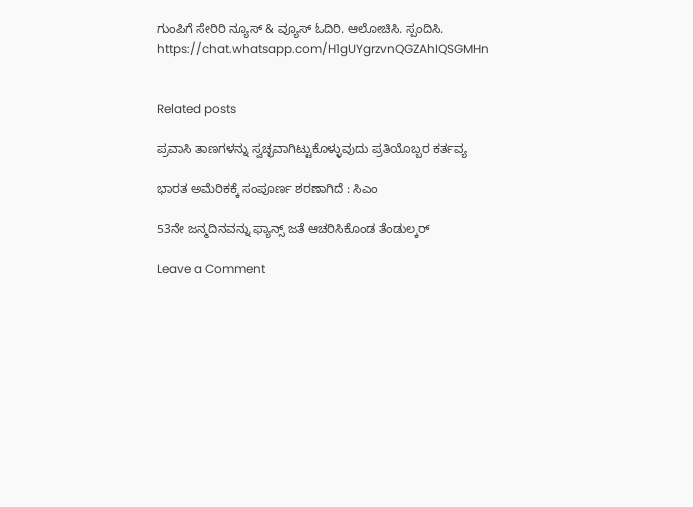ಗುಂಪಿಗೆ ಸೇರಿರಿ ನ್ಯೂಸ್ & ವ್ಯೂಸ್ ಓದಿರಿ. ಆಲೋಚಿಸಿ. ಸ್ಪಂದಿಸಿ.
https://chat.whatsapp.com/H1gUYgrzvnQGZAhIQSGMHn


Related posts

ಪ್ರವಾಸಿ ತಾಣಗಳನ್ನು ಸ್ವಚ್ಛವಾಗಿಟ್ಟುಕೊಳ್ಳುವುದು ಪ್ರತಿಯೊಬ್ಬರ ಕರ್ತವ್ಯ

ಭಾರತ ಅಮೆರಿಕಕ್ಕೆ ಸಂಪೂರ್ಣ ಶರಣಾಗಿದೆ : ಸಿಎಂ

53ನೇ ಜನ್ಮದಿನವನ್ನು ಫ್ಯಾನ್ಸ್ ಜತೆ ಆಚರಿಸಿಕೊಂಡ ತೆಂಡುಲ್ಕರ್

Leave a Comment